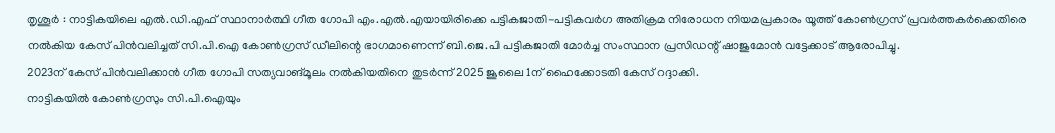തൃശൂർ : നാട്ടികയിലെ എൽ.ഡി.എഫ് സ്ഥാനാർത്ഥി ഗീത ഗോപി എം.എൽ.എയായിരിക്കെ പട്ടികജാതി-പട്ടികവർഗ അതിക്രമ നിരോധന നിയമപ്രകാരം യൂത്ത് കോൺഗ്രസ് പ്രവർത്തകർക്കെതിരെ നൽകിയ കേസ് പിൻവലിച്ചത് സി.പി.ഐ കോൺഗ്രസ് ഡീലിന്റെ ഭാഗമാണെന്ന് ബി.ജെ.പി പട്ടികജാതി മോർച്ച സംസ്ഥാന പ്രസിഡന്റ് ഷാജുമോൻ വട്ടേക്കാട് ആരോപിച്ചു.
2023ന് കേസ് പിൻവലിക്കാൻ ഗീത ഗോപി സത്യവാങ്മൂലം നൽകിയതിനെ തുടർന്ന് 2025 ജൂലൈ 1ന് ഹൈക്കോടതി കേസ് റദ്ദാക്കി.
നാട്ടികയിൽ കോൺഗ്രസും സി.പി.ഐയും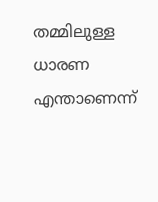തമ്മിലുള്ള ധാരണ എന്താണെന്ന്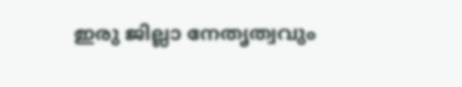ഇരു ജില്ലാ നേതൃത്വവും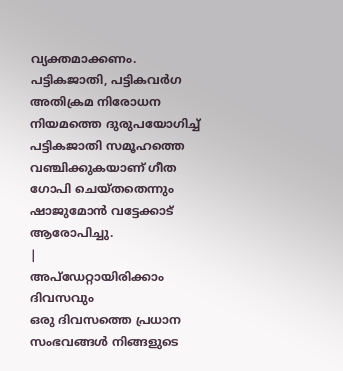വ്യക്തമാക്കണം. പട്ടികജാതി, പട്ടികവർഗ അതിക്രമ നിരോധന നിയമത്തെ ദുരുപയോഗിച്ച് പട്ടികജാതി സമൂഹത്തെ വഞ്ചിക്കുകയാണ് ഗീത ഗോപി ചെയ്തതെന്നും ഷാജുമോൻ വട്ടേക്കാട് ആരോപിച്ചു.
|
അപ്ഡേറ്റായിരിക്കാം ദിവസവും
ഒരു ദിവസത്തെ പ്രധാന സംഭവങ്ങൾ നിങ്ങളുടെ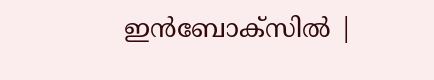ഇൻബോക്സിൽ |